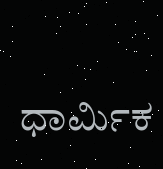ಧಾರ್ಮಿಕ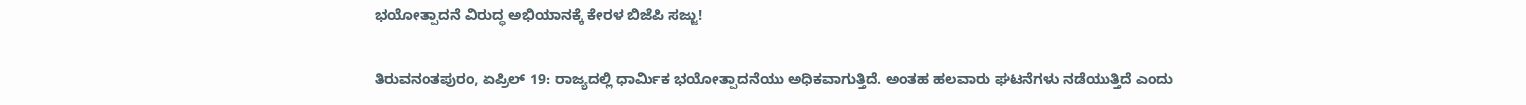ಭಯೋತ್ಪಾದನೆ ವಿರುದ್ಧ ಅಭಿಯಾನಕ್ಕೆ ಕೇರಳ ಬಿಜೆಪಿ ಸಜ್ಜು!

ತಿರುವನಂತಪುರಂ, ಏಪ್ರಿಲ್ 19: ರಾಜ್ಯದಲ್ಲಿ ಧಾರ್ಮಿಕ ಭಯೋತ್ಪಾದನೆಯು ಅಧಿಕವಾಗುತ್ತಿದೆ. ಅಂತಹ ಹಲವಾರು ಘಟನೆಗಳು ನಡೆಯುತ್ತಿದೆ ಎಂದು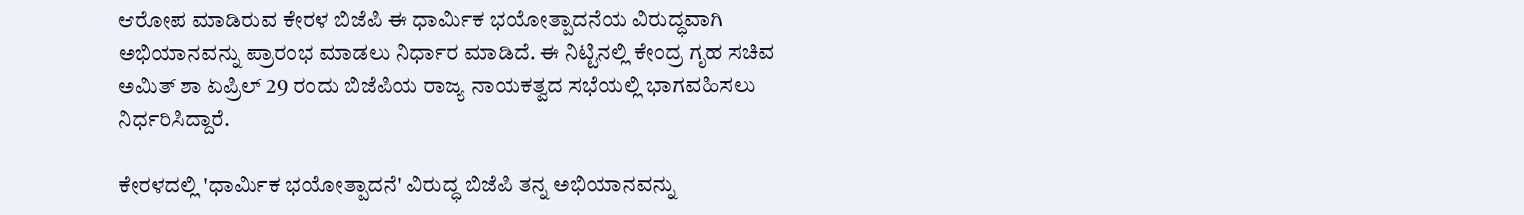ಆರೋಪ ಮಾಡಿರುವ ಕೇರಳ ಬಿಜೆಪಿ ಈ ಧಾರ್ಮಿಕ ಭಯೋತ್ಪಾದನೆಯ ವಿರುದ್ಧವಾಗಿ ಅಭಿಯಾನವನ್ನು ಪ್ರಾರಂಭ ಮಾಡಲು ನಿರ್ಧಾರ ಮಾಡಿದೆ. ಈ ನಿಟ್ಟಿನಲ್ಲಿ ಕೇಂದ್ರ ಗೃಹ ಸಚಿವ ಅಮಿತ್ ಶಾ ಏಪ್ರಿಲ್ 29 ರಂದು ಬಿಜೆಪಿಯ ರಾಜ್ಯ ನಾಯಕತ್ವದ ಸಭೆಯಲ್ಲಿ ಭಾಗವಹಿಸಲು ನಿರ್ಧರಿಸಿದ್ದಾರೆ.

ಕೇರಳದಲ್ಲಿ 'ಧಾರ್ಮಿಕ ಭಯೋತ್ಪಾದನೆ' ವಿರುದ್ಧ ಬಿಜೆಪಿ ತನ್ನ ಅಭಿಯಾನವನ್ನು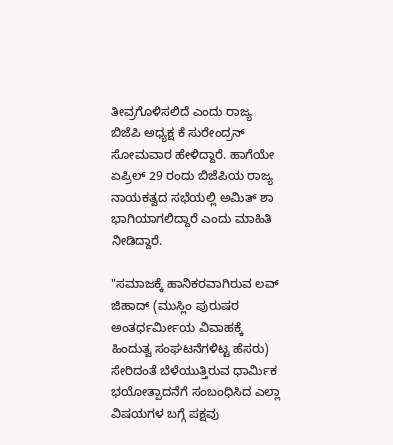ತೀವ್ರಗೊಳಿಸಲಿದೆ ಎಂದು ರಾಜ್ಯ ಬಿಜೆಪಿ ಅಧ್ಯಕ್ಷ ಕೆ ಸುರೇಂದ್ರನ್ ಸೋಮವಾರ ಹೇಳಿದ್ದಾರೆ. ಹಾಗೆಯೇ ಏಪ್ರಿಲ್ 29 ರಂದು ಬಿಜೆಪಿಯ ರಾಜ್ಯ ನಾಯಕತ್ವದ ಸಭೆಯಲ್ಲಿ ಅಮಿತ್ ಶಾ ಭಾಗಿಯಾಗಲಿದ್ದಾರೆ ಎಂದು ಮಾಹಿತಿ ನೀಡಿದ್ದಾರೆ.

"ಸಮಾಜಕ್ಕೆ ಹಾನಿಕರವಾಗಿರುವ ಲವ್ ಜಿಹಾದ್ (ಮುಸ್ಲಿಂ ಪುರುಷರ ಅಂತರ್ಧರ್ಮೀಯ ವಿವಾಹಕ್ಕೆ ಹಿಂದುತ್ವ ಸಂಘಟನೆಗಳಿಟ್ಟ ಹೆಸರು) ಸೇರಿದಂತೆ ಬೆಳೆಯುತ್ತಿರುವ ಧಾರ್ಮಿಕ ಭಯೋತ್ಪಾದನೆಗೆ ಸಂಬಂಧಿಸಿದ ಎಲ್ಲಾ ವಿಷಯಗಳ ಬಗ್ಗೆ ಪಕ್ಷವು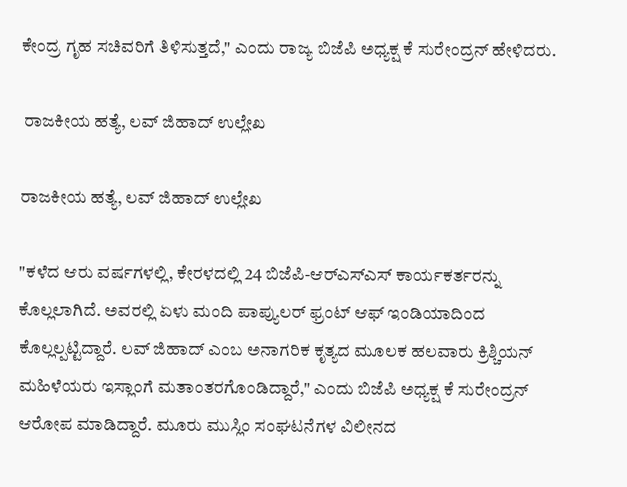ಕೇಂದ್ರ ಗೃಹ ಸಚಿವರಿಗೆ ತಿಳಿಸುತ್ತದೆ," ಎಂದು ರಾಜ್ಯ ಬಿಜೆಪಿ ಅಧ್ಯಕ್ಷ ಕೆ ಸುರೇಂದ್ರನ್ ಹೇಳಿದರು.

 ರಾಜಕೀಯ ಹತ್ಯೆ, ಲವ್ ಜಿಹಾದ್ ಉಲ್ಲೇಖ

ರಾಜಕೀಯ ಹತ್ಯೆ, ಲವ್ ಜಿಹಾದ್ ಉಲ್ಲೇಖ

"ಕಳೆದ ಆರು ವರ್ಷಗಳಲ್ಲಿ, ಕೇರಳದಲ್ಲಿ 24 ಬಿಜೆಪಿ-ಆರ್‌ಎಸ್‌ಎಸ್ ಕಾರ್ಯಕರ್ತರನ್ನು ಕೊಲ್ಲಲಾಗಿದೆ. ಅವರಲ್ಲಿ ಏಳು ಮಂದಿ ಪಾಪ್ಯುಲರ್ ಫ್ರಂಟ್ ಆಫ್ ಇಂಡಿಯಾದಿಂದ ಕೊಲ್ಲಲ್ಪಟ್ಟಿದ್ದಾರೆ. ಲವ್ ಜಿಹಾದ್ ಎಂಬ ಅನಾಗರಿಕ ಕೃತ್ಯದ ಮೂಲಕ ಹಲವಾರು ಕ್ರಿಶ್ಚಿಯನ್ ಮಹಿಳೆಯರು ಇಸ್ಲಾಂಗೆ ಮತಾಂತರಗೊಂಡಿದ್ದಾರೆ," ಎಂದು ಬಿಜೆಪಿ ಅಧ್ಯಕ್ಷ ಕೆ ಸುರೇಂದ್ರನ್ ಆರೋಪ ಮಾಡಿದ್ದಾರೆ. ಮೂರು ಮುಸ್ಲಿಂ ಸಂಘಟನೆಗಳ ವಿಲೀನದ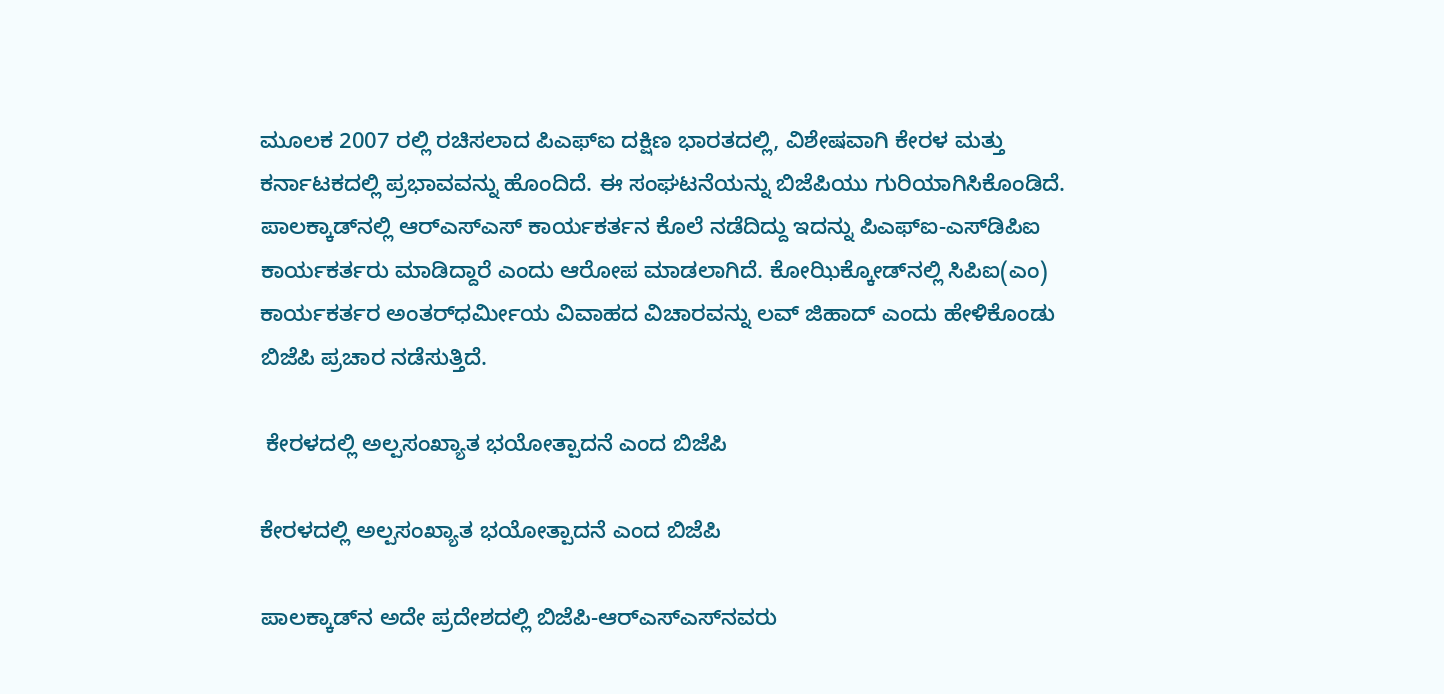ಮೂಲಕ 2007 ರಲ್ಲಿ ರಚಿಸಲಾದ ಪಿಎಫ್‌ಐ ದಕ್ಷಿಣ ಭಾರತದಲ್ಲಿ, ವಿಶೇಷವಾಗಿ ಕೇರಳ ಮತ್ತು ಕರ್ನಾಟಕದಲ್ಲಿ ಪ್ರಭಾವವನ್ನು ಹೊಂದಿದೆ. ಈ ಸಂಘಟನೆಯನ್ನು ಬಿಜೆಪಿಯು ಗುರಿಯಾಗಿಸಿಕೊಂಡಿದೆ. ಪಾಲಕ್ಕಾಡ್‌ನಲ್ಲಿ ಆರ್‌ಎಸ್‌ಎಸ್ ಕಾರ್ಯಕರ್ತನ ಕೊಲೆ ನಡೆದಿದ್ದು ಇದನ್ನು ಪಿಎಫ್‌ಐ-ಎಸ್‌ಡಿಪಿಐ ಕಾರ್ಯಕರ್ತರು ಮಾಡಿದ್ದಾರೆ ಎಂದು ಆರೋಪ ಮಾಡಲಾಗಿದೆ. ಕೋಝಿಕ್ಕೋಡ್‌ನಲ್ಲಿ ಸಿಪಿಐ(ಎಂ) ಕಾರ್ಯಕರ್ತರ ಅಂತರ್‌ಧರ್ಮೀಯ ವಿವಾಹದ ವಿಚಾರವನ್ನು ಲವ್ ಜಿಹಾದ್ ಎಂದು ಹೇಳಿಕೊಂಡು ಬಿಜೆಪಿ ಪ್ರಚಾರ ನಡೆಸುತ್ತಿದೆ.

 ಕೇರಳದಲ್ಲಿ ಅಲ್ಪಸಂಖ್ಯಾತ ಭಯೋತ್ಪಾದನೆ ಎಂದ ಬಿಜೆಪಿ

ಕೇರಳದಲ್ಲಿ ಅಲ್ಪಸಂಖ್ಯಾತ ಭಯೋತ್ಪಾದನೆ ಎಂದ ಬಿಜೆಪಿ

ಪಾಲಕ್ಕಾಡ್‌ನ ಅದೇ ಪ್ರದೇಶದಲ್ಲಿ ಬಿಜೆಪಿ-ಆರ್‌ಎಸ್‌ಎಸ್‌ನವರು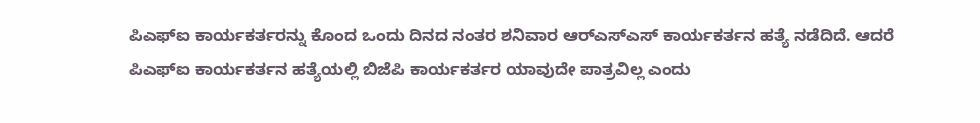ಪಿಎಫ್‌ಐ ಕಾರ್ಯಕರ್ತರನ್ನು ಕೊಂದ ಒಂದು ದಿನದ ನಂತರ ಶನಿವಾರ ಆರ್‌ಎಸ್‌ಎಸ್ ಕಾರ್ಯಕರ್ತನ ಹತ್ಯೆ ನಡೆದಿದೆ. ಆದರೆ ಪಿಎಫ್‌ಐ ಕಾರ್ಯಕರ್ತನ ಹತ್ಯೆಯಲ್ಲಿ ಬಿಜೆಪಿ ಕಾರ್ಯಕರ್ತರ ಯಾವುದೇ ಪಾತ್ರವಿಲ್ಲ ಎಂದು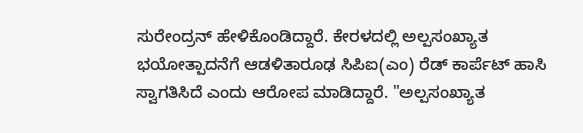ಸುರೇಂದ್ರನ್ ಹೇಳಿಕೊಂಡಿದ್ದಾರೆ. ಕೇರಳದಲ್ಲಿ ಅಲ್ಪಸಂಖ್ಯಾತ ಭಯೋತ್ಪಾದನೆಗೆ ಆಡಳಿತಾರೂಢ ಸಿಪಿಐ(ಎಂ) ರೆಡ್ ಕಾರ್ಪೆಟ್ ಹಾಸಿ ಸ್ವಾಗತಿಸಿದೆ ಎಂದು ಆರೋಪ ಮಾಡಿದ್ದಾರೆ. "ಅಲ್ಪಸಂಖ್ಯಾತ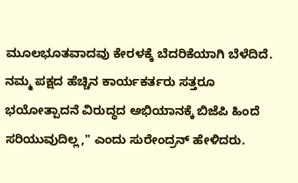ಮೂಲಭೂತವಾದವು ಕೇರಳಕ್ಕೆ ಬೆದರಿಕೆಯಾಗಿ ಬೆಳೆದಿದೆ. ನಮ್ಮ ಪಕ್ಷದ ಹೆಚ್ಚಿನ ಕಾರ್ಯಕರ್ತರು ಸತ್ತರೂ ಭಯೋತ್ಪಾದನೆ ವಿರುದ್ಧದ ಅಭಿಯಾನಕ್ಕೆ ಬಿಜೆಪಿ ಹಿಂದೆ ಸರಿಯುವುದಿಲ್ಲ," ಎಂದು ಸುರೇಂದ್ರನ್ ಹೇಳಿದರು.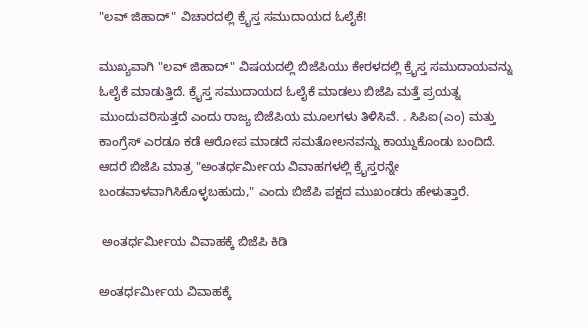"ಲವ್ ಜಿಹಾದ್" ವಿಚಾರದಲ್ಲಿ ಕ್ರೈಸ್ತ ಸಮುದಾಯದ ಓಲೈಕೆ!

ಮುಖ್ಯವಾಗಿ "ಲವ್ ಜಿಹಾದ್" ವಿಷಯದಲ್ಲಿ ಬಿಜೆಪಿಯು ಕೇರಳದಲ್ಲಿ ಕ್ರೈಸ್ತ ಸಮುದಾಯವನ್ನು ಓಲೈಕೆ ಮಾಡುತ್ತಿದೆ. ಕ್ರೈಸ್ತ ಸಮುದಾಯದ ಓಲೈಕೆ ಮಾಡಲು ಬಿಜೆಪಿ ಮತ್ತೆ ಪ್ರಯತ್ನ ಮುಂದುವರಿಸುತ್ತದೆ ಎಂದು ರಾಜ್ಯ ಬಿಜೆಪಿಯ ಮೂಲಗಳು ತಿಳಿಸಿವೆ. . ಸಿಪಿಐ(ಎಂ) ಮತ್ತು ಕಾಂಗ್ರೆಸ್ ಎರಡೂ ಕಡೆ ಆರೋಪ ಮಾಡದೆ ಸಮತೋಲನವನ್ನು ಕಾಯ್ದುಕೊಂಡು ಬಂದಿದೆ. ಆದರೆ ಬಿಜೆಪಿ ಮಾತ್ರ "ಅಂತರ್ಧರ್ಮೀಯ ವಿವಾಹಗಳಲ್ಲಿ ಕ್ರೈಸ್ತರನ್ನೇ ಬಂಡವಾಳವಾಗಿಸಿಕೊಳ್ಳಬಹುದು," ಎಂದು ಬಿಜೆಪಿ ಪಕ್ಷದ ಮುಖಂಡರು ಹೇಳುತ್ತಾರೆ.

 ಅಂತರ್ಧರ್ಮೀಯ ವಿವಾಹಕ್ಕೆ ಬಿಜೆಪಿ ಕಿಡಿ

ಅಂತರ್ಧರ್ಮೀಯ ವಿವಾಹಕ್ಕೆ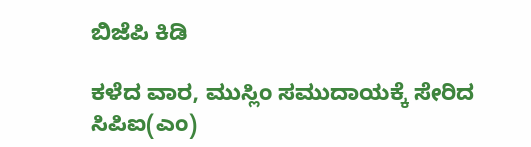ಬಿಜೆಪಿ ಕಿಡಿ

ಕಳೆದ ವಾರ, ಮುಸ್ಲಿಂ ಸಮುದಾಯಕ್ಕೆ ಸೇರಿದ ಸಿಪಿಐ(ಎಂ)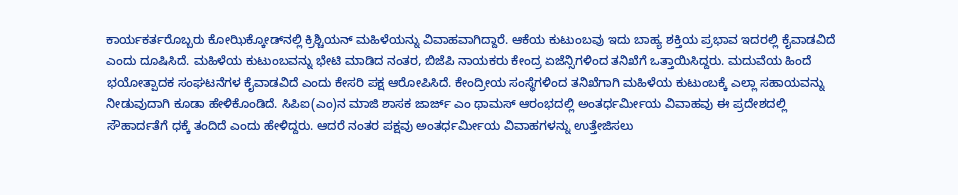ಕಾರ್ಯಕರ್ತರೊಬ್ಬರು ಕೋಝಿಕ್ಕೋಡ್‌ನಲ್ಲಿ ಕ್ರಿಶ್ಚಿಯನ್ ಮಹಿಳೆಯನ್ನು ವಿವಾಹವಾಗಿದ್ದಾರೆ. ಆಕೆಯ ಕುಟುಂಬವು ಇದು ಬಾಹ್ಯ ಶಕ್ತಿಯ ಪ್ರಭಾವ ಇದರಲ್ಲಿ ಕೈವಾಡವಿದೆ ಎಂದು ದೂಷಿಸಿದೆ. ಮಹಿಳೆಯ ಕುಟುಂಬವನ್ನು ಭೇಟಿ ಮಾಡಿದ ನಂತರ, ಬಿಜೆಪಿ ನಾಯಕರು ಕೇಂದ್ರ ಏಜೆನ್ಸಿಗಳಿಂದ ತನಿಖೆಗೆ ಒತ್ತಾಯಿಸಿದ್ದರು. ಮದುವೆಯ ಹಿಂದೆ ಭಯೋತ್ಪಾದಕ ಸಂಘಟನೆಗಳ ಕೈವಾಡವಿದೆ ಎಂದು ಕೇಸರಿ ಪಕ್ಷ ಆರೋಪಿಸಿದೆ. ಕೇಂದ್ರೀಯ ಸಂಸ್ಥೆಗಳಿಂದ ತನಿಖೆಗಾಗಿ ಮಹಿಳೆಯ ಕುಟುಂಬಕ್ಕೆ ಎಲ್ಲಾ ಸಹಾಯವನ್ನು ನೀಡುವುದಾಗಿ ಕೂಡಾ ಹೇಳಿಕೊಂಡಿದೆ. ಸಿಪಿಐ(ಎಂ)ನ ಮಾಜಿ ಶಾಸಕ ಜಾರ್ಜ್ ಎಂ ಥಾಮಸ್ ಆರಂಭದಲ್ಲಿ ಅಂತರ್ಧರ್ಮೀಯ ವಿವಾಹವು ಈ ಪ್ರದೇಶದಲ್ಲಿ ಸೌಹಾರ್ದತೆಗೆ ಧಕ್ಕೆ ತಂದಿದೆ ಎಂದು ಹೇಳಿದ್ದರು. ಆದರೆ ನಂತರ ಪಕ್ಷವು ಅಂತರ್ಧರ್ಮೀಯ ವಿವಾಹಗಳನ್ನು ಉತ್ತೇಜಿಸಲು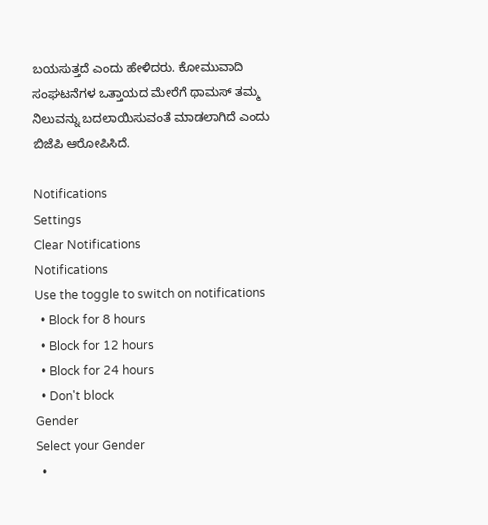ಬಯಸುತ್ತದೆ ಎಂದು ಹೇಳಿದರು. ಕೋಮುವಾದಿ ಸಂಘಟನೆಗಳ ಒತ್ತಾಯದ ಮೇರೆಗೆ ಥಾಮಸ್ ತಮ್ಮ ನಿಲುವನ್ನು ಬದಲಾಯಿಸುವಂತೆ ಮಾಡಲಾಗಿದೆ ಎಂದು ಬಿಜೆಪಿ ಆರೋಪಿಸಿದೆ.

Notifications
Settings
Clear Notifications
Notifications
Use the toggle to switch on notifications
  • Block for 8 hours
  • Block for 12 hours
  • Block for 24 hours
  • Don't block
Gender
Select your Gender
  •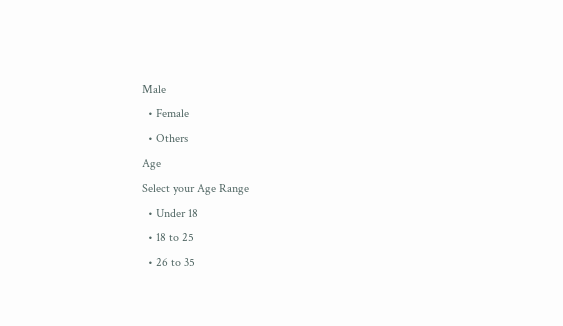Male
  • Female
  • Others
Age
Select your Age Range
  • Under 18
  • 18 to 25
  • 26 to 35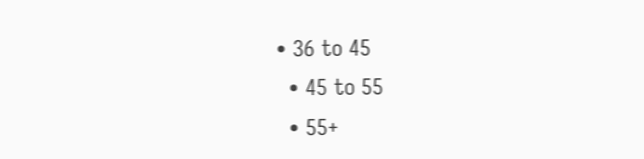• 36 to 45
  • 45 to 55
  • 55+